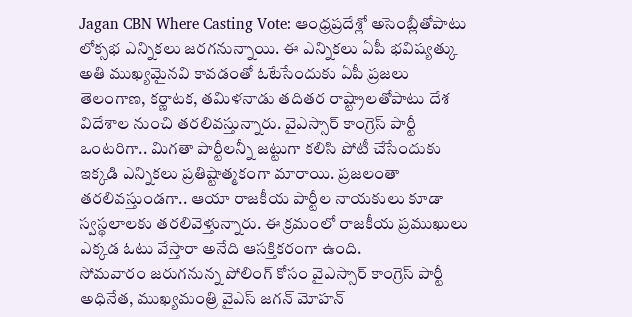Jagan CBN Where Casting Vote: ఆంధ్రప్రదేశ్లో అసెంబ్లీతోపాటు లోక్సభ ఎన్నికలు జరగనున్నాయి. ఈ ఎన్నికలు ఏపీ భవిష్యత్కు అతి ముఖ్యమైనవి కావడంతో ఓటేసేందుకు ఏపీ ప్రజలు తెలంగాణ, కర్ణాటక, తమిళనాడు తదితర రాష్ట్రాలతోపాటు దేశ విదేశాల నుంచి తరలివస్తున్నారు. వైఎస్సార్ కాంగ్రెస్ పార్టీ ఒంటరిగా.. మిగతా పార్టీలన్నీ జట్టుగా కలిసి పోటీ చేసేందుకు ఇక్కడి ఎన్నికలు ప్రతిష్టాత్మకంగా మారాయి. ప్రజలంతా తరలివస్తుండగా.. ఆయా రాజకీయ పార్టీల నాయకులు కూడా స్వస్థలాలకు తరలివెళ్తున్నారు. ఈ క్రమంలో రాజకీయ ప్రముఖులు ఎక్కడ ఓటు వేస్తారా అనేది ఆసక్తికరంగా ఉంది.
సోమవారం జరుగనున్న పోలింగ్ కోసం వైఎస్సార్ కాంగ్రెస్ పార్టీ అధినేత, ముఖ్యమంత్రి వైఎస్ జగన్ మోహన్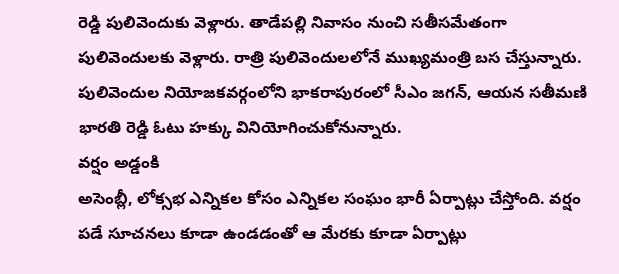రెడ్డి పులివెందుకు వెళ్లారు. తాడేపల్లి నివాసం నుంచి సతీసమేతంగా పులివెందులకు వెళ్లారు. రాత్రి పులివెందులలోనే ముఖ్యమంత్రి బస చేస్తున్నారు. పులివెందుల నియోజకవర్గంలోని భాకరాపురంలో సీఎం జగన్, ఆయన సతీమణి భారతి రెడ్డి ఓటు హక్కు వినియోగించుకోనున్నారు.
వర్షం అడ్డంకి
అసెంబ్లీ, లోక్సభ ఎన్నికల కోసం ఎన్నికల సంఘం భారీ ఏర్పాట్లు చేస్తోంది. వర్షం పడే సూచనలు కూడా ఉండడంతో ఆ మేరకు కూడా ఏర్పాట్లు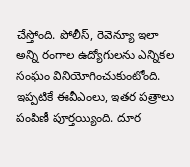చేస్తోంది. పోలీస్, రెవెన్యూ ఇలా అన్ని రంగాల ఉద్యోగులను ఎన్నికల సంఘం వినియోగించుకుంటోంది. ఇప్పటికే ఈవీఎంలు, ఇతర పత్రాలు పంపిణీ పూర్తయ్యింది. దూర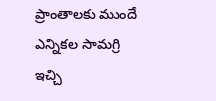ప్రాంతాలకు ముందే ఎన్నికల సామగ్రి ఇచ్చి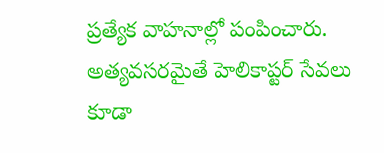ప్రత్యేక వాహనాల్లో పంపించారు. అత్యవసరమైతే హెలికాప్టర్ సేవలు కూడా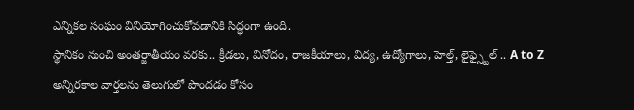ఎన్నికల సంఘం వినియోగించుకోవడానికి సిద్ధంగా ఉంది.
స్థానికం నుంచి అంతర్జాతీయం వరకు.. క్రీడలు, వినోదం, రాజకీయాలు, విద్య, ఉద్యోగాలు, హెల్త్, లైఫ్స్టైల్ .. A to Z అన్నిరకాల వార్తలను తెలుగులో పొందడం కోసం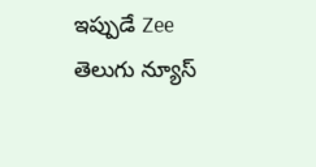ఇప్పుడే Zee తెలుగు న్యూస్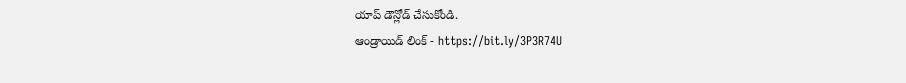యాప్ డౌన్లోడ్ చేసుకోండి.
ఆండ్రాయిడ్ లింక్ - https://bit.ly/3P3R74U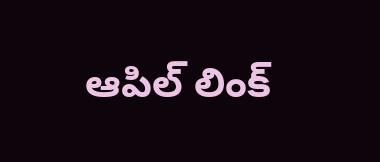ఆపిల్ లింక్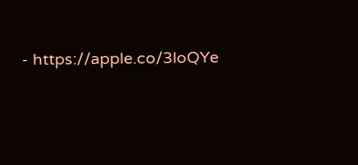- https://apple.co/3loQYe